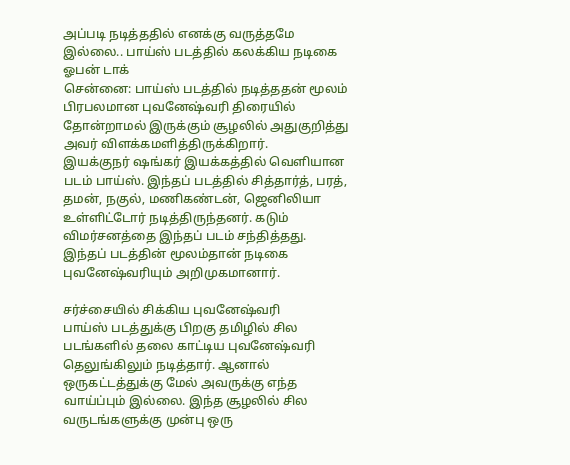அப்படி நடித்ததில் எனக்கு வருத்தமே இல்லை.. பாய்ஸ் படத்தில் கலக்கிய நடிகை ஓபன் டாக்
சென்னை: பாய்ஸ் படத்தில் நடித்ததன் மூலம் பிரபலமான புவனேஷ்வரி திரையில் தோன்றாமல் இருக்கும் சூழலில் அதுகுறித்து அவர் விளக்கமளித்திருக்கிறார்.
இயக்குநர் ஷங்கர் இயக்கத்தில் வெளியான படம் பாய்ஸ். இந்தப் படத்தில் சித்தார்த், பரத், தமன், நகுல், மணிகண்டன், ஜெனிலியா உள்ளிட்டோர் நடித்திருந்தனர். கடும் விமர்சனத்தை இந்தப் படம் சந்தித்தது. இந்தப் படத்தின் மூலம்தான் நடிகை புவனேஷ்வரியும் அறிமுகமானார்.

சர்ச்சையில் சிக்கிய புவனேஷ்வரி
பாய்ஸ் படத்துக்கு பிறகு தமிழில் சில படங்களில் தலை காட்டிய புவனேஷ்வரி தெலுங்கிலும் நடித்தார். ஆனால் ஒருகட்டத்துக்கு மேல் அவருக்கு எந்த வாய்ப்பும் இல்லை. இந்த சூழலில் சில வருடங்களுக்கு முன்பு ஒரு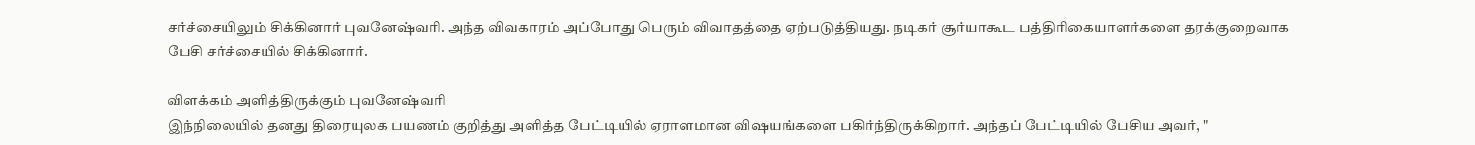சர்ச்சையிலும் சிக்கினார் புவனேஷ்வரி. அந்த விவகாரம் அப்போது பெரும் விவாதத்தை ஏற்படுத்தியது. நடிகர் சூர்யாகூட பத்திரிகையாளர்களை தரக்குறைவாக பேசி சர்ச்சையில் சிக்கினார்.

விளக்கம் அளித்திருக்கும் புவனேஷ்வரி
இந்நிலையில் தனது திரையுலக பயணம் குறித்து அளித்த பேட்டியில் ஏராளமான விஷயங்களை பகிர்ந்திருக்கிறார். அந்தப் பேட்டியில் பேசிய அவர், "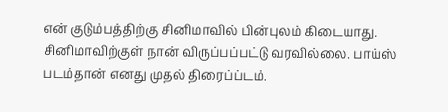என் குடும்பத்திற்கு சினிமாவில் பின்புலம் கிடையாது. சினிமாவிற்குள் நான் விருப்பப்பட்டு வரவில்லை. பாய்ஸ் படம்தான் எனது முதல் திரைப்ப்டம்.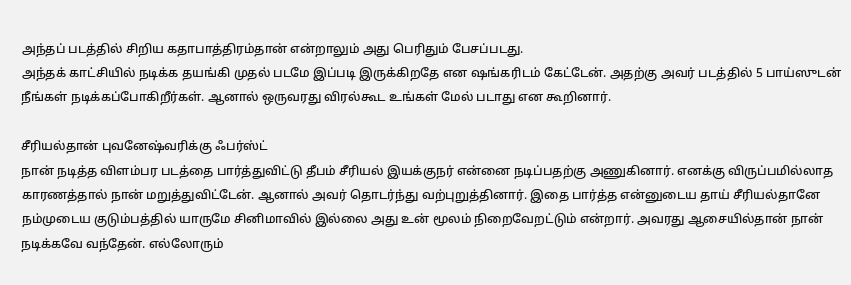அந்தப் படத்தில் சிறிய கதாபாத்திரம்தான் என்றாலும் அது பெரிதும் பேசப்படது.
அந்தக் காட்சியில் நடிக்க தயங்கி முதல் படமே இப்படி இருக்கிறதே என ஷங்கரிடம் கேட்டேன். அதற்கு அவர் படத்தில் 5 பாய்ஸுடன் நீங்கள் நடிக்கப்போகிறீர்கள். ஆனால் ஒருவரது விரல்கூட உங்கள் மேல் படாது என கூறினார்.

சீரியல்தான் புவனேஷ்வரிக்கு ஃபர்ஸ்ட்
நான் நடித்த விளம்பர படத்தை பார்த்துவிட்டு தீபம் சீரியல் இயக்குநர் என்னை நடிப்பதற்கு அணுகினார். எனக்கு விருப்பமில்லாத காரணத்தால் நான் மறுத்துவிட்டேன். ஆனால் அவர் தொடர்ந்து வற்புறுத்தினார். இதை பார்த்த என்னுடைய தாய் சீரியல்தானே நம்முடைய குடும்பத்தில் யாருமே சினிமாவில் இல்லை அது உன் மூலம் நிறைவேறட்டும் என்றார். அவரது ஆசையில்தான் நான் நடிக்கவே வந்தேன். எல்லோரும்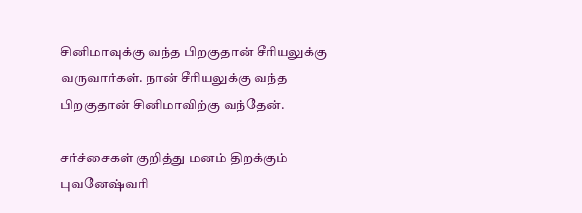சினிமாவுக்கு வந்த பிறகுதான் சீரியலுக்கு வருவார்கள். நான் சீரியலுக்கு வந்த பிறகுதான் சினிமாவிற்கு வந்தேன்.

சர்ச்சைகள் குறித்து மனம் திறக்கும் புவனேஷ்வரி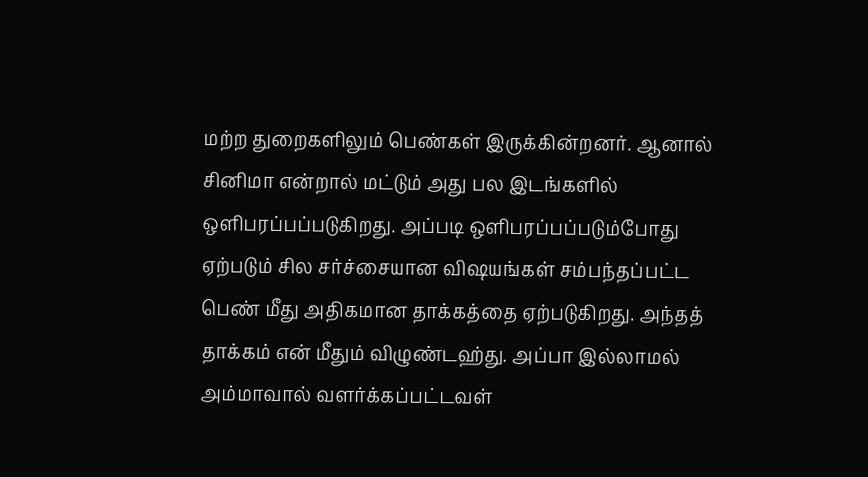மற்ற துறைகளிலும் பெண்கள் இருக்கின்றனர். ஆனால் சினிமா என்றால் மட்டும் அது பல இடங்களில் ஒளிபரப்பப்படுகிறது. அப்படி ஒளிபரப்பப்படும்போது ஏற்படும் சில சர்ச்சையான விஷயங்கள் சம்பந்தப்பட்ட பெண் மீது அதிகமான தாக்கத்தை ஏற்படுகிறது. அந்தத் தாக்கம் என் மீதும் விழுண்டஹ்து. அப்பா இல்லாமல் அம்மாவால் வளர்க்கப்பட்டவள்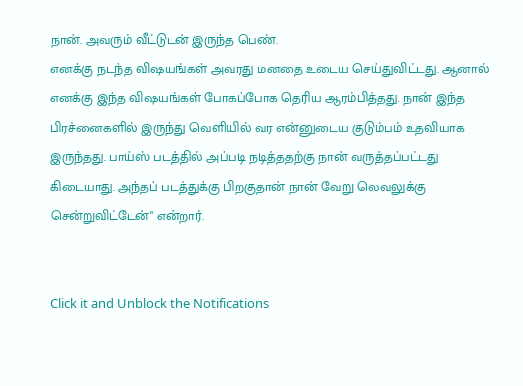நான். அவரும் வீட்டுடன் இருந்த பெண்.
எனக்கு நடந்த விஷயங்கள் அவரது மனதை உடைய செய்துவிட்டது. ஆனால் எனக்கு இந்த விஷயங்கள் போகப்போக தெரிய ஆரம்பித்தது. நான் இந்த பிரச்னைகளில் இருந்து வெளியில் வர என்னுடைய குடும்பம் உதவியாக இருந்தது. பாய்ஸ் படத்தில் அப்படி நடித்ததற்கு நான் வருத்தப்பட்டது கிடையாது. அந்தப் படத்துக்கு பிறகுதான் நான் வேறு லெவலுக்கு சென்றுவிட்டேன்" என்றார்.


Click it and Unblock the Notifications